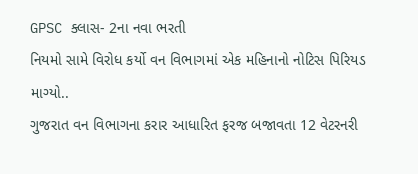GPSC ક્લાસ- 2ના નવા ભરતી
નિયમો સામે વિરોધ કર્યો વન વિભાગમાં એક મહિનાનો નોટિસ પિરિયડ માગ્યો..
ગુજરાત વન વિભાગના કરાર આધારિત ફરજ બજાવતા 12 વેટરનરી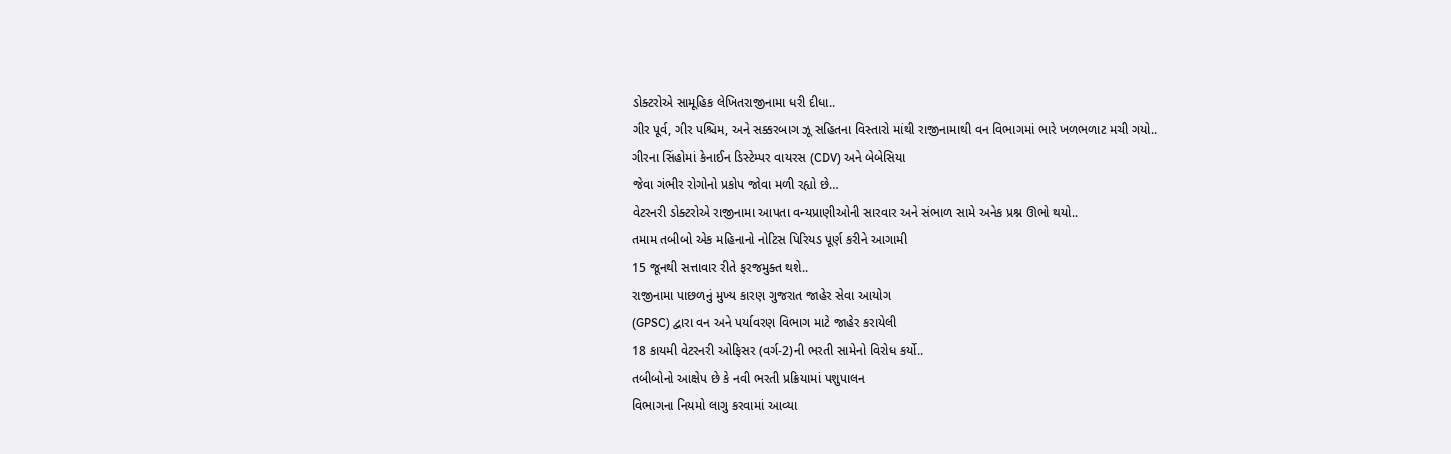ડોક્ટરોએ સામૂહિક લેખિતરાજીનામા ધરી દીધા..
ગીર પૂર્વ, ગીર પશ્ચિમ, અને સક્કરબાગ ઝૂ સહિતના વિસ્તારો માંથી રાજીનામાથી વન વિભાગમાં ભારે ખળભળાટ મચી ગયો..
ગીરના સિંહોમાં કેનાઈન ડિસ્ટેમ્પર વાયરસ (CDV) અને બેબેસિયા
જેવા ગંભીર રોગોનો પ્રકોપ જોવા મળી રહ્યો છે…
વેટરનરી ડોક્ટરોએ રાજીનામા આપતા વન્યપ્રાણીઓની સારવાર અને સંભાળ સામે અનેક પ્રશ્ન ઊભો થયો..
તમામ તબીબો એક મહિનાનો નોટિસ પિરિયડ પૂર્ણ કરીને આગામી
15 જૂનથી સત્તાવાર રીતે ફરજમુક્ત થશે..
રાજીનામા પાછળનું મુખ્ય કારણ ગુજરાત જાહેર સેવા આયોગ
(GPSC) દ્વારા વન અને પર્યાવરણ વિભાગ માટે જાહેર કરાયેલી
18 કાયમી વેટરનરી ઓફિસર (વર્ગ-2)ની ભરતી સામેનો વિરોધ કર્યો..
તબીબોનો આક્ષેપ છે કે નવી ભરતી પ્રક્રિયામાં પશુપાલન
વિભાગના નિયમો લાગુ કરવામાં આવ્યા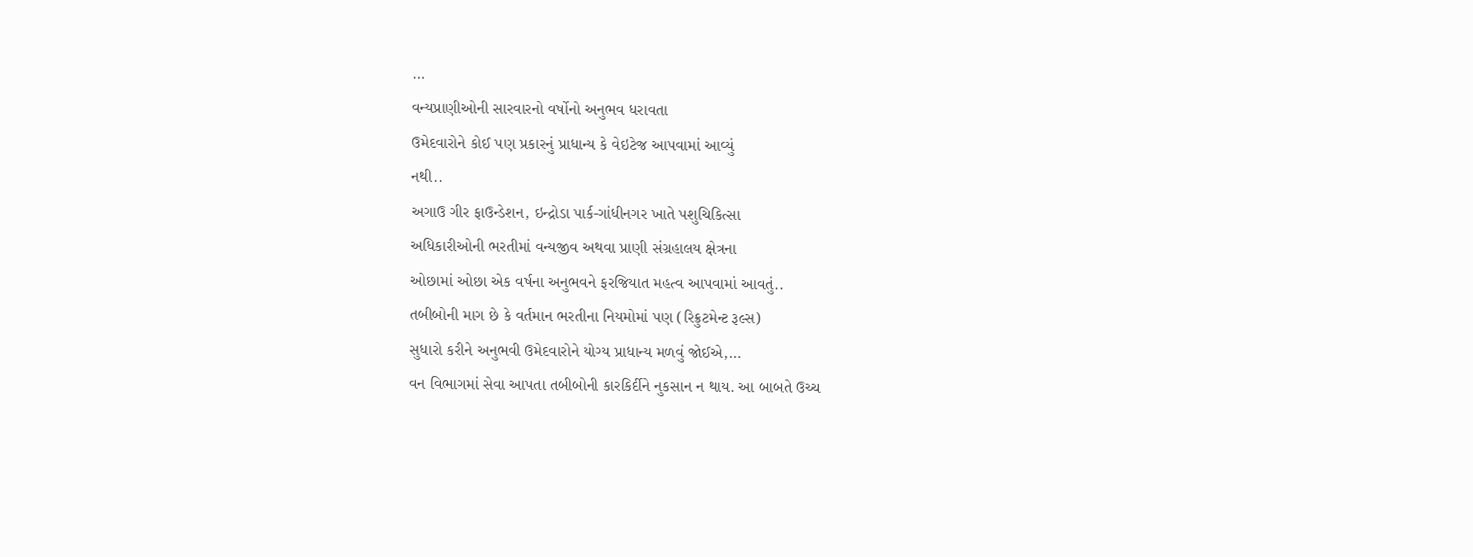…
વન્યપ્રાણીઓની સારવારનો વર્ષોનો અનુભવ ધરાવતા
ઉમેદવારોને કોઈ પણ પ્રકારનું પ્રાધાન્ય કે વેઇટેજ આપવામાં આવ્યું
નથી..
અગાઉ ગીર ફાઉન્ડેશન, ઇન્દ્રોડા પાર્ક-ગાંધીનગર ખાતે પશુચિકિત્સા
અધિકારીઓની ભરતીમાં વન્યજીવ અથવા પ્રાણી સંગ્રહાલય ક્ષેત્રના
ઓછામાં ઓછા એક વર્ષના અનુભવને ફરજિયાત મહત્વ આપવામાં આવતું..
તબીબોની માગ છે કે વર્તમાન ભરતીના નિયમોમાં પણ (રિક્રુટમેન્ટ રૂલ્સ)
સુધારો કરીને અનુભવી ઉમેદવારોને યોગ્ય પ્રાધાન્ય મળવું જોઈએ,…
વન વિભાગમાં સેવા આપતા તબીબોની કારકિર્દીને નુકસાન ન થાય. આ બાબતે ઉચ્ચ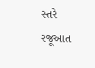સ્તરે રજૂઆત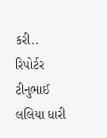કરી..
રિપોર્ટર ટીનુભાઈ લલિયા ધારી